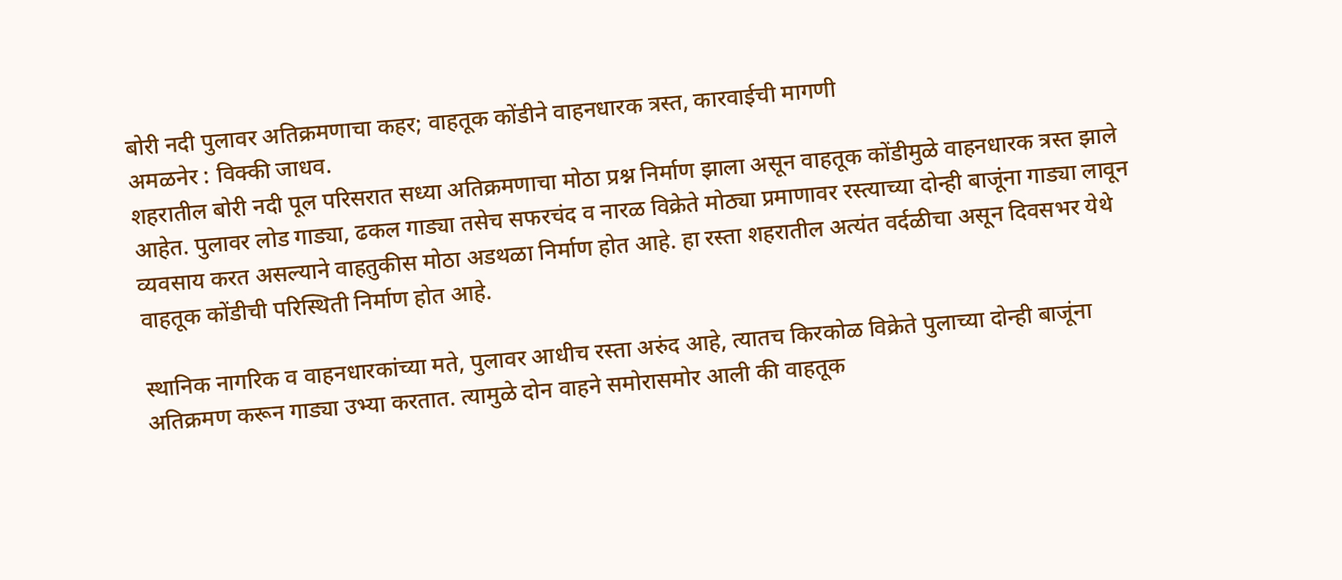बोरी नदी पुलावर अतिक्रमणाचा कहर; वाहतूक कोंडीने वाहनधारक त्रस्त, कारवाईची मागणी
अमळनेर : विक्की जाधव.
शहरातील बोरी नदी पूल परिसरात सध्या अतिक्रमणाचा मोठा प्रश्न निर्माण झाला असून वाहतूक कोंडीमुळे वाहनधारक त्रस्त झाले आहेत. पुलावर लोड गाड्या, ढकल गाड्या तसेच सफरचंद व नारळ विक्रेते मोठ्या प्रमाणावर रस्त्याच्या दोन्ही बाजूंना गाड्या लावून व्यवसाय करत असल्याने वाहतुकीस मोठा अडथळा निर्माण होत आहे. हा रस्ता शहरातील अत्यंत वर्दळीचा असून दिवसभर येथे वाहतूक कोंडीची परिस्थिती निर्माण होत आहे.

स्थानिक नागरिक व वाहनधारकांच्या मते, पुलावर आधीच रस्ता अरुंद आहे, त्यातच किरकोळ विक्रेते पुलाच्या दोन्ही बाजूंना अतिक्रमण करून गाड्या उभ्या करतात. त्यामुळे दोन वाहने समोरासमोर आली की वाहतूक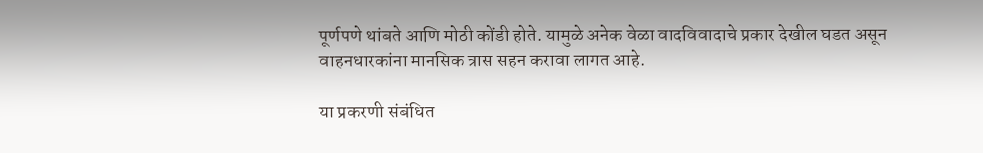पूर्णपणे थांबते आणि मोठी कोंडी होते. यामुळे अनेक वेळा वादविवादाचे प्रकार देखील घडत असून वाहनधारकांना मानसिक त्रास सहन करावा लागत आहे.

या प्रकरणी संबंधित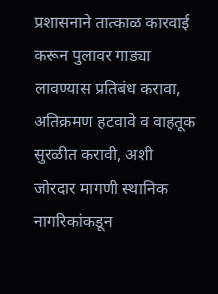प्रशासनाने तात्काळ कारवाई करून पुलावर गाड्या लावण्यास प्रतिबंध करावा, अतिक्रमण हटवावे व वाहतूक सुरळीत करावी, अशी जोरदार मागणी स्थानिक नागरिकांकडून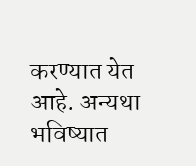करण्यात येत आहे. अन्यथा भविष्यात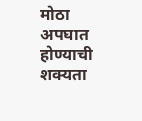मोठा अपघात होण्याची शक्यता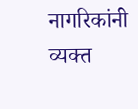नागरिकांनी व्यक्त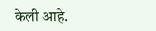केली आहे.